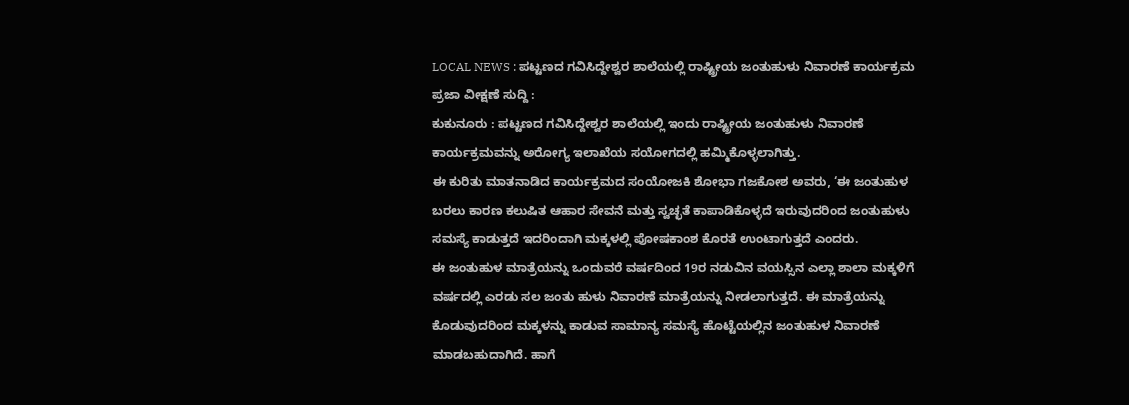LOCAL NEWS : ಪಟ್ಟಣದ ಗವಿಸಿದ್ದೇಶ್ವರ ಶಾಲೆಯಲ್ಲಿ ರಾಷ್ಟ್ರೀಯ ಜಂತುಹುಳು ನಿವಾರಣೆ ಕಾರ್ಯಕ್ರಮ
ಪ್ರಜಾ ವೀಕ್ಷಣೆ ಸುದ್ದಿ :
ಕುಕುನೂರು : ಪಟ್ಟಣದ ಗವಿಸಿದ್ದೇಶ್ವರ ಶಾಲೆಯಲ್ಲಿ ಇಂದು ರಾಷ್ಟ್ರೀಯ ಜಂತುಹುಳು ನಿವಾರಣೆ ಕಾರ್ಯಕ್ರಮವನ್ನು ಅರೋಗ್ಯ ಇಲಾಖೆಯ ಸಯೋಗದಲ್ಲಿ ಹಮ್ಮಿಕೊಳ್ಳಲಾಗಿತ್ತು.
ಈ ಕುರಿತು ಮಾತನಾಡಿದ ಕಾರ್ಯಕ್ರಮದ ಸಂಯೋಜಕಿ ಶೋಭಾ ಗಜಕೋಶ ಅವರು, ‘ಈ ಜಂತುಹುಳ ಬರಲು ಕಾರಣ ಕಲುಷಿತ ಆಹಾರ ಸೇವನೆ ಮತ್ತು ಸ್ವಚ್ಛತೆ ಕಾಪಾಡಿಕೊಳ್ಳದೆ ಇರುವುದರಿಂದ ಜಂತುಹುಳು ಸಮಸ್ಯೆ ಕಾಡುತ್ತದೆ ಇದರಿಂದಾಗಿ ಮಕ್ಕಳಲ್ಲಿ ಪೋಷಕಾಂಶ ಕೊರತೆ ಉಂಟಾಗುತ್ತದೆ ಎಂದರು.
ಈ ಜಂತುಹುಳ ಮಾತ್ರೆಯನ್ನು ಒಂದುವರೆ ವರ್ಷದಿಂದ 19ರ ನಡುವಿನ ವಯಸ್ಸಿನ ಎಲ್ಲಾ ಶಾಲಾ ಮಕ್ಕಳಿಗೆ ವರ್ಷದಲ್ಲಿ ಎರಡು ಸಲ ಜಂತು ಹುಳು ನಿವಾರಣೆ ಮಾತ್ರೆಯನ್ನು ನೀಡಲಾಗುತ್ತದೆ. ಈ ಮಾತ್ರೆಯನ್ನು ಕೊಡುವುದರಿಂದ ಮಕ್ಕಳನ್ನು ಕಾಡುವ ಸಾಮಾನ್ಯ ಸಮಸ್ಯೆ ಹೊಟ್ಟೆಯಲ್ಲಿನ ಜಂತುಹುಳ ನಿವಾರಣೆ ಮಾಡಬಹುದಾಗಿದೆ. ಹಾಗೆ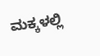ಮಕ್ಕಳಲ್ಲಿ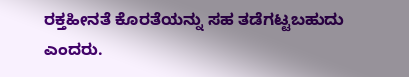ರಕ್ತಹೀನತೆ ಕೊರತೆಯನ್ನು ಸಹ ತಡೆಗಟ್ಟಬಹುದು ಎಂದರು.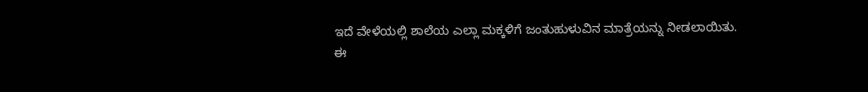ಇದೆ ವೇಳೆಯಲ್ಲಿ ಶಾಲೆಯ ಎಲ್ಲಾ ಮಕ್ಕಳಿಗೆ ಜಂತುಹುಳುವಿನ ಮಾತ್ರೆಯನ್ನು ನೀಡಲಾಯಿತು.
ಈ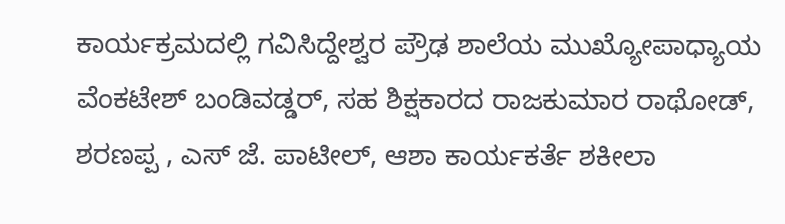ಕಾರ್ಯಕ್ರಮದಲ್ಲಿ ಗವಿಸಿದ್ದೇಶ್ವರ ಪ್ರೌಢ ಶಾಲೆಯ ಮುಖ್ಯೋಪಾಧ್ಯಾಯ ವೆಂಕಟೇಶ್ ಬಂಡಿವಡ್ಡರ್, ಸಹ ಶಿಕ್ಷಕಾರದ ರಾಜಕುಮಾರ ರಾಥೋಡ್, ಶರಣಪ್ಪ , ಎಸ್ ಜೆ. ಪಾಟೀಲ್, ಆಶಾ ಕಾರ್ಯಕರ್ತೆ ಶಕೀಲಾ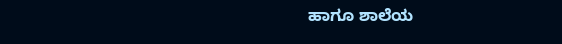ಹಾಗೂ ಶಾಲೆಯ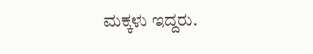ಮಕ್ಕಳು ಇದ್ದರು.